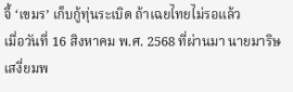จี้ ‘เขมร’ เก็บกู้ทุ่นระเบิด ถ้าเฉยไทยไม่รอแล้ว
เมื่อวันที่ 16 สิงหาคม พ.ศ. 2568 ที่ผ่านมา นายมาริษ เสงี่ยมพ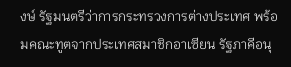งษ์ รัฐมนตรีว่าการกระทรวงการต่างประเทศ พร้อมคณะทูตจากประเทศสมาชิกอาเซียน รัฐภาคีอนุ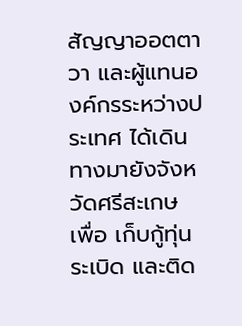สัญญาออตตาวา และผู้แทนองค์กรระหว่างประเทศ ได้เดินทางมายังจังหวัดศรีสะเกษ เพื่อ เก็บกู้ทุ่นระเบิด และติด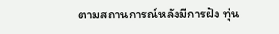ตามสถานการณ์หลังมีการฝัง ทุ่น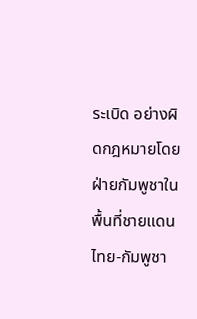ระเบิด อย่างผิดกฎหมายโดยฝ่ายกัมพูชาในพื้นที่ชายแดนไทย-กัมพูชา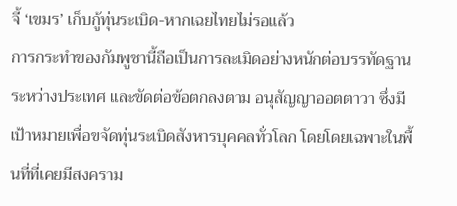จี้ ‘เขมร’ เก็บกู้ทุ่นระเบิด-หากเฉยไทยไม่รอแล้ว
การกระทำของกัมพูชานี้ถือเป็นการละเมิดอย่างหนักต่อบรรทัดฐานระหว่างประเทศ และขัดต่อข้อตกลงตาม อนุสัญญาออตตาวา ซึ่งมีเป้าหมายเพื่อขจัดทุ่นระเบิดสังหารบุคคลทั่วโลก โดยโดยเฉพาะในพื้นที่ที่เคยมีสงคราม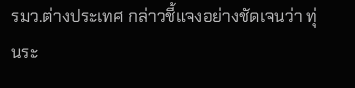รมว.ต่างประเทศ กล่าวชี้แจงอย่างชัดเจนว่า ทุ่นระ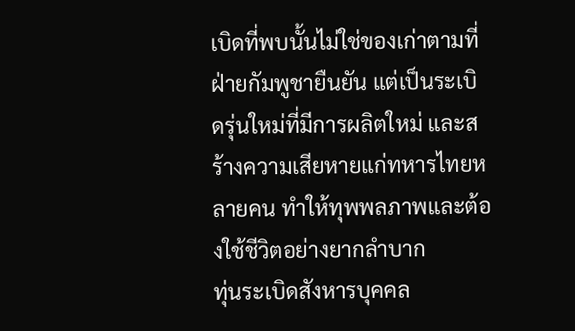เบิดที่พบนั้นไม่ใช่ของเก่าตามที่ฝ่ายกัมพูชายืนยัน แต่เป็นระเบิดรุ่นใหม่ที่มีการผลิตใหม่ และสร้างความเสียหายแก่ทหารไทยหลายคน ทำให้ทุพพลภาพและต้องใช้ชีวิตอย่างยากลำบาก
ทุ่นระเบิดสังหารบุคคล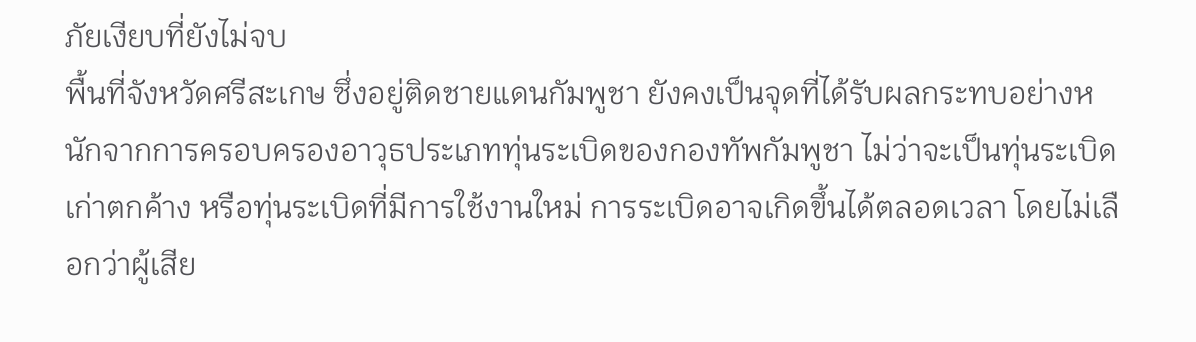ภัยเงียบที่ยังไม่จบ
พื้นที่จังหวัดศรีสะเกษ ซึ่งอยู่ติดชายแดนกัมพูชา ยังคงเป็นจุดที่ได้รับผลกระทบอย่างหนักจากการครอบครองอาวุธประเภททุ่นระเบิดของกองทัพกัมพูชา ไม่ว่าจะเป็นทุ่นระเบิดเก่าตกค้าง หรือทุ่นระเบิดที่มีการใช้งานใหม่ การระเบิดอาจเกิดขึ้นได้ตลอดเวลา โดยไม่เลือกว่าผู้เสีย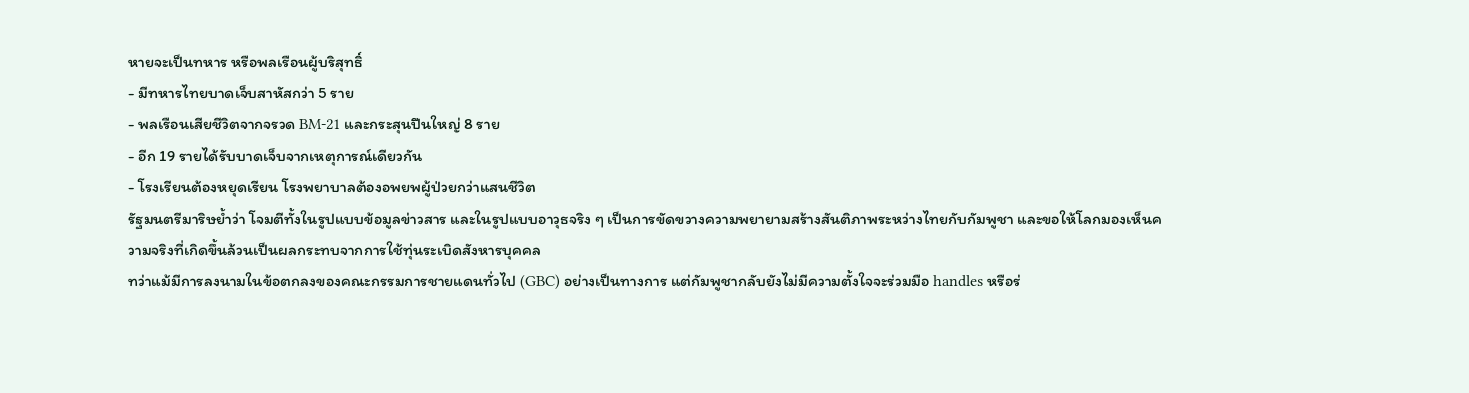หายจะเป็นทหาร หรือพลเรือนผู้บริสุทธิ์
- มีทหารไทยบาดเจ็บสาหัสกว่า 5 ราย
- พลเรือนเสียชีวิตจากจรวด BM-21 และกระสุนปืนใหญ่ 8 ราย
- อีก 19 รายได้รับบาดเจ็บจากเหตุการณ์เดียวกัน
- โรงเรียนต้องหยุดเรียน โรงพยาบาลต้องอพยพผู้ป่วยกว่าแสนชีวิต
รัฐมนตรีมาริษย้ำว่า โจมตีทั้งในรูปแบบข้อมูลข่าวสาร และในรูปแบบอาวุธจริง ๆ เป็นการขัดขวางความพยายามสร้างสันติภาพระหว่างไทยกับกัมพูชา และขอให้โลกมองเห็นความจริงที่เกิดขึ้นล้วนเป็นผลกระทบจากการใช้ทุ่นระเบิดสังหารบุคคล
ทว่าแม้มีการลงนามในข้อตกลงของคณะกรรมการชายแดนทั่วไป (GBC) อย่างเป็นทางการ แต่กัมพูชากลับยังไม่มีความตั้งใจจะร่วมมือ handles หรือร่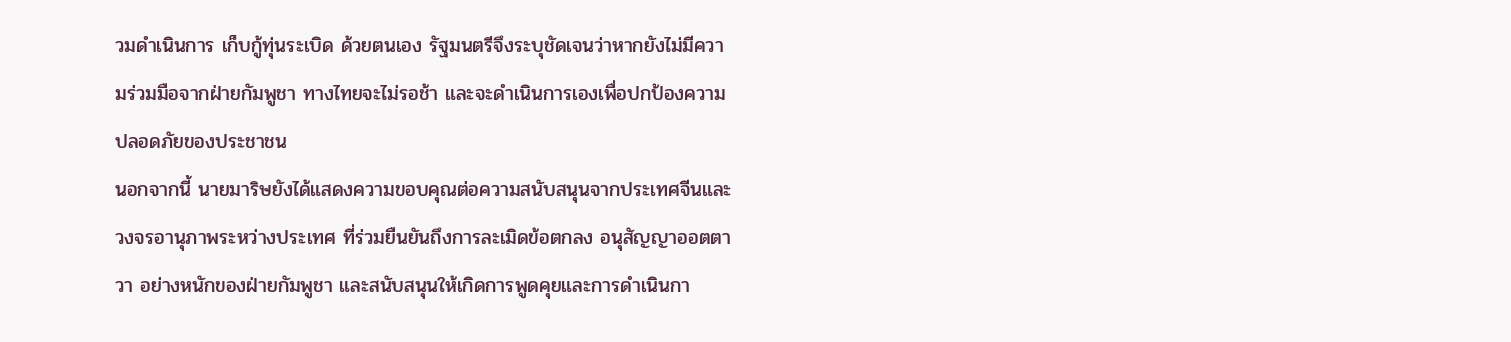วมดำเนินการ เก็บกู้ทุ่นระเบิด ด้วยตนเอง รัฐมนตรีจึงระบุชัดเจนว่าหากยังไม่มีความร่วมมือจากฝ่ายกัมพูชา ทางไทยจะไม่รอช้า และจะดำเนินการเองเพื่อปกป้องความปลอดภัยของประชาชน
นอกจากนี้ นายมาริษยังได้แสดงความขอบคุณต่อความสนับสนุนจากประเทศจีนและวงจรอานุภาพระหว่างประเทศ ที่ร่วมยืนยันถึงการละเมิดข้อตกลง อนุสัญญาออตตาวา อย่างหนักของฝ่ายกัมพูชา และสนับสนุนให้เกิดการพูดคุยและการดำเนินกา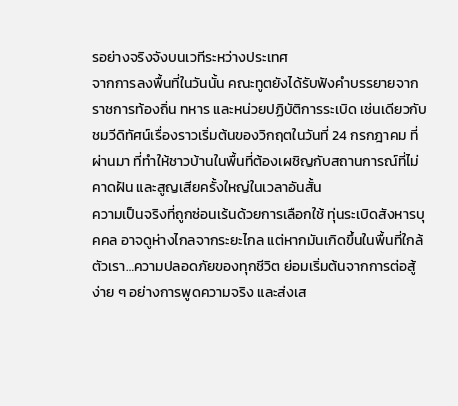รอย่างจริงจังบนเวทีระหว่างประเทศ
จากการลงพื้นที่ในวันนั้น คณะทูตยังได้รับฟังคำบรรยายจากราชการท้องถิ่น ทหาร และหน่วยปฏิบัติการระเบิด เช่นเดียวกับชมวีดิทัศน์เรื่องราวเริ่มต้นของวิกฤตในวันที่ 24 กรกฎาคม ที่ผ่านมา ที่ทำให้ชาวบ้านในพื้นที่ต้องเผชิญกับสถานการณ์ที่ไม่คาดฝัน และสูญเสียครั้งใหญ่ในเวลาอันสั้น
ความเป็นจริงที่ถูกซ่อนเร้นด้วยการเลือกใช้ ทุ่นระเบิดสังหารบุคคล อาจดูห่างไกลจากระยะไกล แต่หากมันเกิดขึ้นในพื้นที่ใกล้ตัวเรา…ความปลอดภัยของทุกชีวิต ย่อมเริ่มต้นจากการต่อสู้ง่าย ๆ อย่างการพูดความจริง และส่งเส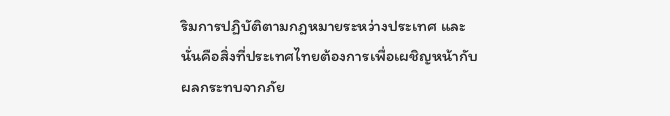ริมการปฏิบัติตามกฎหมายระหว่างประเทศ และนั่นคือสิ่งที่ประเทศไทยต้องการเพื่อเผชิญหน้ากับผลกระทบจากภัย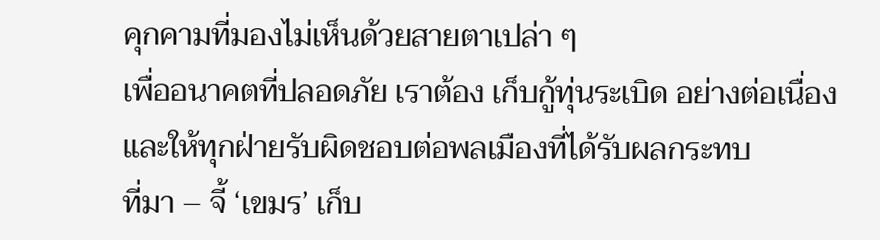คุกคามที่มองไม่เห็นด้วยสายตาเปล่า ๆ
เพื่ออนาคตที่ปลอดภัย เราต้อง เก็บกู้ทุ่นระเบิด อย่างต่อเนื่อง และให้ทุกฝ่ายรับผิดชอบต่อพลเมืองที่ได้รับผลกระทบ
ที่มา – จี้ ‘เขมร’ เก็บ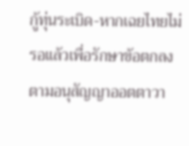กู้ทุ่นระเบิด-หากเฉยไทยไม่รอแล้วเพื่อรักษาข้อตกลงตามอนุสัญญาออตตาวา